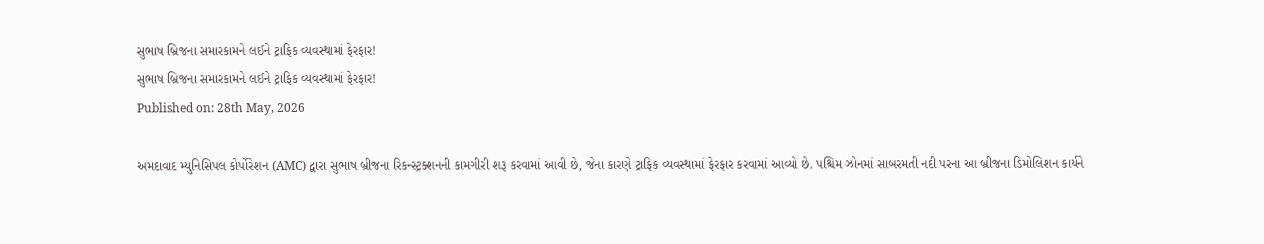સુભાષ બ્રિજના સમારકામને લઈને ટ્રાફિક વ્યવસ્થામાં ફેરફાર!
સુભાષ બ્રિજના સમારકામને લઈને ટ્રાફિક વ્યવસ્થામાં ફેરફાર!
Published on: 28th May, 2026

અમદાવાદ મ્યુનિસિપલ કોર્પોરેશન (AMC) દ્વારા સુભાષ બ્રીજના રિકન્સ્ટ્રક્શનની કામગીરી શરૂ કરવામાં આવી છે, જેના કારણે ટ્રાફિક વ્યવસ્થામાં ફેરફાર કરવામાં આવ્યો છે. પશ્ચિમ ઝોનમાં સાબરમતી નદી પરના આ બ્રીજના ડિમોલિશન કાર્યને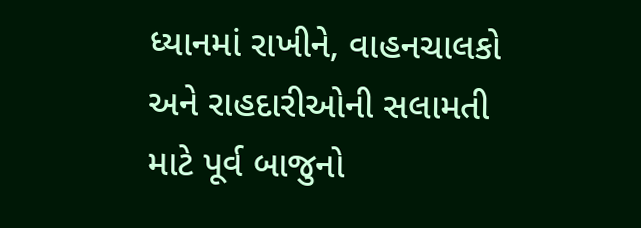ધ્યાનમાં રાખીને, વાહનચાલકો અને રાહદારીઓની સલામતી માટે પૂર્વ બાજુનો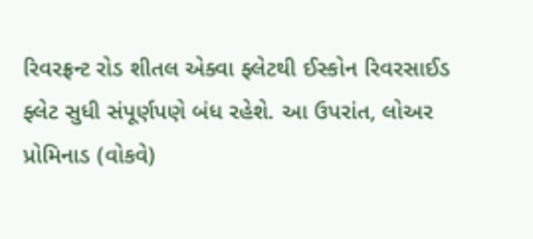રિવરફ્રન્ટ રોડ શીતલ એક્વા ફ્લેટથી ઈસ્કોન રિવરસાઈડ ફ્લેટ સુધી સંપૂર્ણપણે બંધ રહેશે. આ ઉપરાંત, લોઅર પ્રોમિનાડ (વોકવે)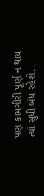પણ કામગીરી પૂર્ણ ન થાય ત્યાં સુધી બંધ રહેશે.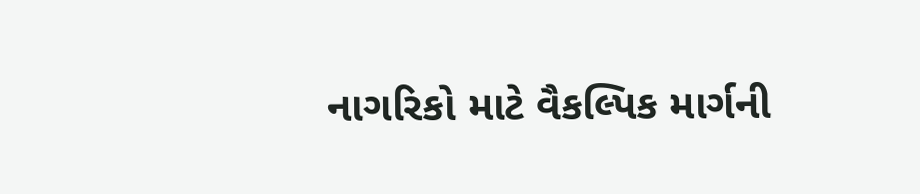નાગરિકો માટે વૈકલ્પિક માર્ગની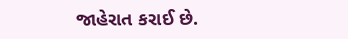જાહેરાત કરાઈ છે.